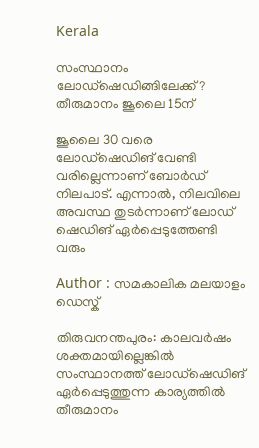Kerala

സംസ്ഥാനം ലോഡ്‌ഷെഡിങ്ങിലേക്ക്? തീരുമാനം ജൂലൈ 15ന്‌

ജൂലൈ 30 വരെ ലോഡ്‌ഷെഡിങ് വേണ്ടി വരില്ലെന്നാണ് ബോര്‍ഡ് നിലപാട്. എന്നാല്‍, നിലവിലെ അവസ്ഥ തുടര്‍ന്നാണ് ലോഡ് ഷെഡിങ് ഏര്‍പ്പെടുത്തേണ്ടി വരും

Author : സമകാലിക മലയാളം ഡെസ്ക്

തിരുവനന്തപുരം: കാലവര്‍ഷം ശക്തമായില്ലെങ്കില്‍ സംസ്ഥാനത്ത് ലോഡ്‌ഷെഡിങ് ഏര്‍പ്പെടുത്തുന്ന കാര്യത്തില്‍ തീരുമാനം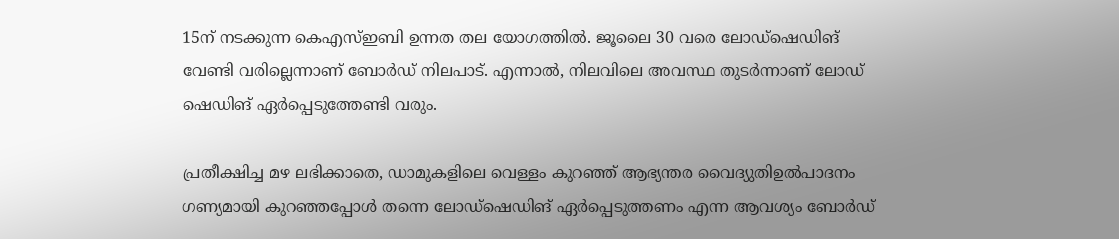15ന് നടക്കുന്ന കെഎസ്ഇബി ഉന്നത തല യോഗത്തില്‍. ജൂലൈ 30 വരെ ലോഡ്‌ഷെഡിങ് വേണ്ടി വരില്ലെന്നാണ് ബോര്‍ഡ് നിലപാട്. എന്നാല്‍, നിലവിലെ അവസ്ഥ തുടര്‍ന്നാണ് ലോഡ് ഷെഡിങ് ഏര്‍പ്പെടുത്തേണ്ടി വരും.

പ്രതീക്ഷിച്ച മഴ ലഭിക്കാതെ, ഡാമുകളിലെ വെള്ളം കുറഞ്ഞ് ആഭ്യന്തര വൈദ്യുതിഉല്‍പാദനം ഗണ്യമായി കുറഞ്ഞപ്പോള്‍ തന്നെ ലോഡ്‌ഷെഡിങ് ഏര്‍പ്പെടുത്തണം എന്ന ആവശ്യം ബോര്‍ഡ്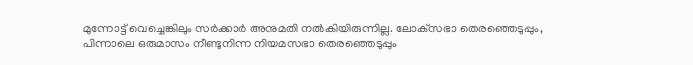മുന്നോട്ട് വെച്ചെങ്കിലും സര്‍ക്കാര്‍ അനുമതി നല്‍കിയിരുന്നില്ല. ലോക്‌സഭാ തെരഞ്ഞെടുപ്പും, പിന്നാലെ ഒരുമാസം നീണ്ടുനിന്ന നിയമസഭാ തെരഞ്ഞെടുപ്പും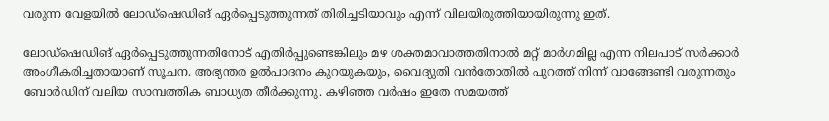വരുന്ന വേളയില്‍ ലോഡ്‌ഷെഡിങ് ഏര്‍പ്പെടുത്തുന്നത് തിരിച്ചടിയാവും എന്ന് വിലയിരുത്തിയായിരുന്നു ഇത്.

ലോഡ്‌ഷെഡിങ് ഏര്‍പ്പെടുത്തുന്നതിനോട് എതിര്‍പ്പുണ്ടെങ്കിലും മഴ ശക്തമാവാത്തതിനാല്‍ മറ്റ് മാര്‍ഗമില്ല എന്ന നിലപാട് സര്‍ക്കാര്‍ അംഗീകരിച്ചതായാണ് സൂചന. അഭ്യന്തര ഉല്‍പാദനം കുറയുകയും, വൈദ്യുതി വന്‍തോതില്‍ പുറത്ത് നിന്ന് വാങ്ങേണ്ടി വരുന്നതും ബോര്‍ഡിന് വലിയ സാമ്പത്തിക ബാധ്യത തീര്‍ക്കുന്നു. കഴിഞ്ഞ വര്‍ഷം ഇതേ സമയത്ത്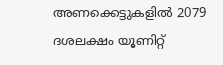അണക്കെട്ടുകളില്‍ 2079 ദശലക്ഷം യൂണിറ്റ്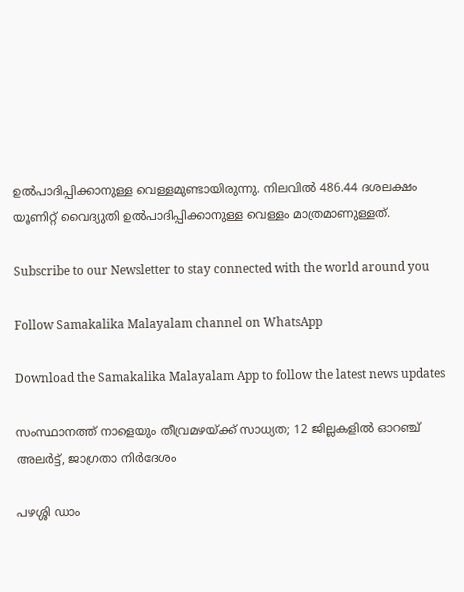ഉല്‍പാദിപ്പിക്കാനുള്ള വെള്ളമുണ്ടായിരുന്നു. നിലവില്‍ 486.44 ദശലക്ഷം യൂണിറ്റ് വൈദ്യുതി ഉല്‍പാദിപ്പിക്കാനുള്ള വെള്ളം മാത്രമാണുള്ളത്.

Subscribe to our Newsletter to stay connected with the world around you

Follow Samakalika Malayalam channel on WhatsApp

Download the Samakalika Malayalam App to follow the latest news updates

സംസ്ഥാനത്ത് നാളെയും തീവ്രമഴയ്ക്ക് സാധ്യത; 12 ജില്ലകളില്‍ ഓറഞ്ച് അലര്‍ട്ട്, ജാഗ്രതാ നിര്‍ദേശം

പഴശ്ശി ഡാം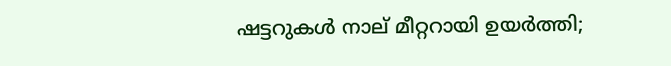ഷട്ടറുകള്‍ നാല് മീറ്ററായി ഉയര്‍ത്തി;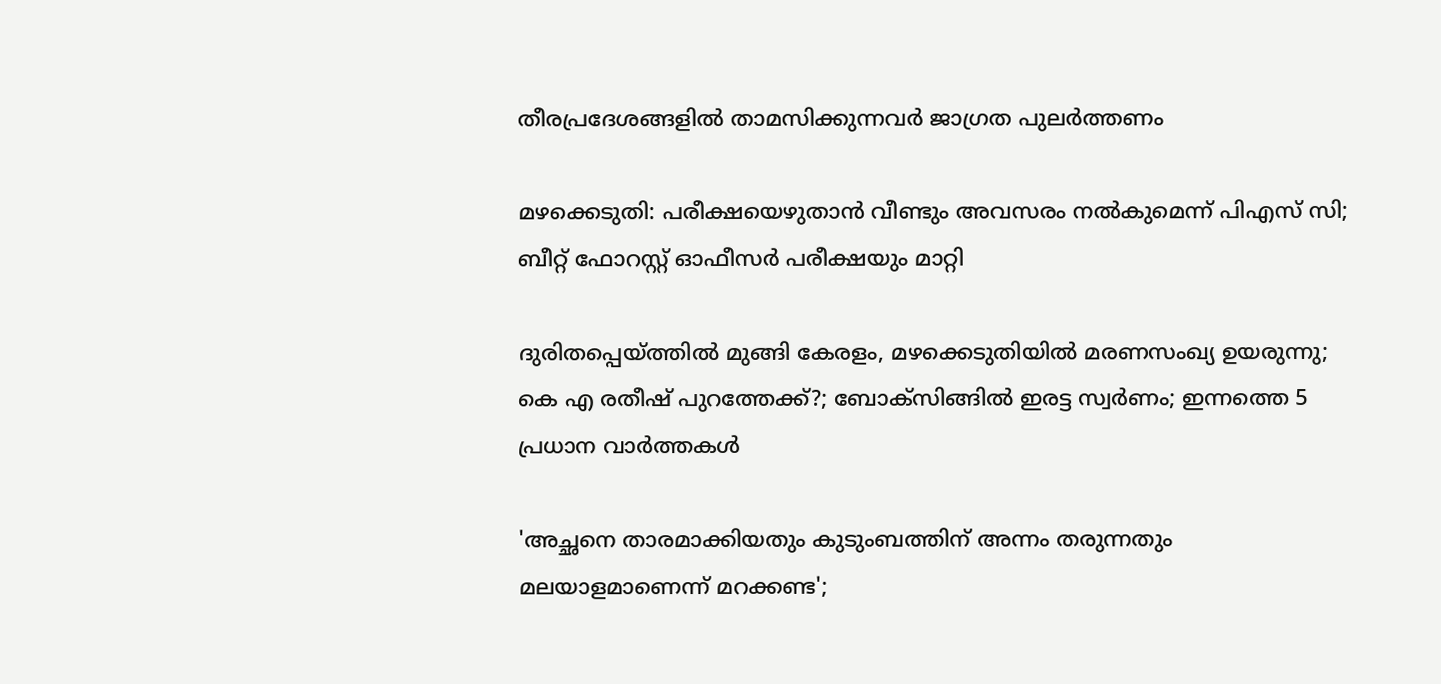തീരപ്രദേശങ്ങളില്‍ താമസിക്കുന്നവര്‍ ജാഗ്രത പുലർത്തണം

മഴക്കെടുതി: പരീക്ഷയെഴുതാൻ വീണ്ടും അവസരം നല്‍കുമെന്ന് പിഎസ് സി; ബീറ്റ് ഫോറസ്റ്റ് ഓഫീസർ പരീക്ഷയും മാറ്റി

ദുരിതപ്പെയ്ത്തിൽ മുങ്ങി കേരളം, മഴക്കെടുതിയിൽ മരണസംഖ്യ ഉയരുന്നു; കെ എ രതീഷ് പുറത്തേക്ക്?; ബോക്സിങ്ങിൽ ഇരട്ട സ്വർണം; ഇന്നത്തെ 5 പ്രധാന വാർത്തകൾ

'അച്ഛനെ താരമാക്കിയതും കുടുംബത്തിന് അന്നം തരുന്നതും മലയാളമാണെന്ന് മറക്കണ്ട';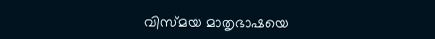വിസ്മയ മാതൃഭാഷയെ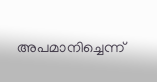അപമാനിച്ചെന്ന്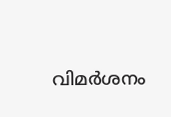വിമര്‍ശനം